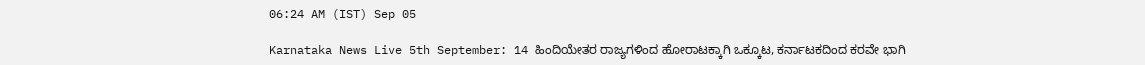06:24 AM (IST) Sep 05

Karnataka News Live 5th September: 14 ಹಿಂದಿಯೇತರ ರಾಜ್ಯಗಳಿಂದ ಹೋರಾಟಕ್ಕಾಗಿ ಒಕ್ಕೂಟ, ಕರ್ನಾಟಕದಿಂದ ಕರವೇ ಭಾಗಿ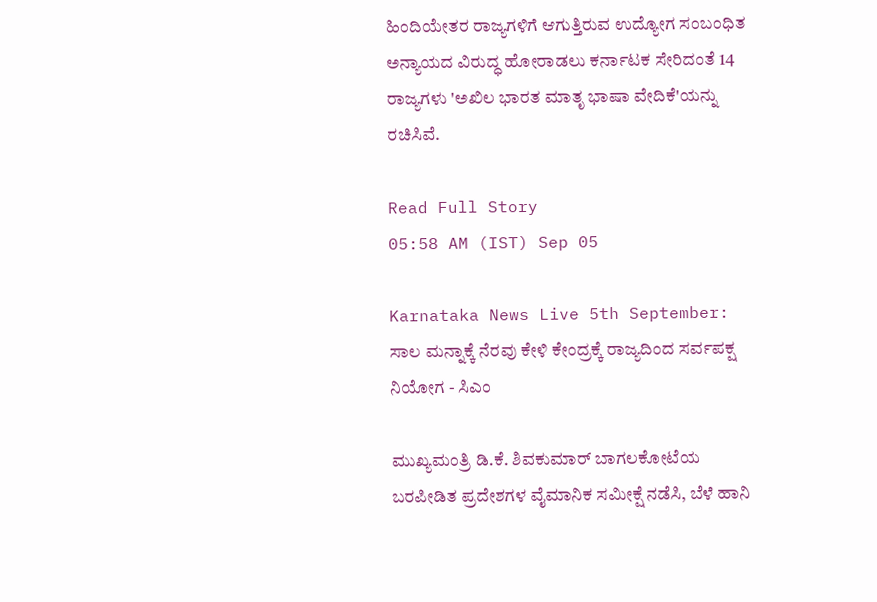ಹಿಂದಿಯೇತರ ರಾಜ್ಯಗಳಿಗೆ ಆಗುತ್ತಿರುವ ಉದ್ಯೋಗ ಸಂಬಂಧಿತ ಅನ್ಯಾಯದ ವಿರುದ್ಧ ಹೋರಾಡಲು ಕರ್ನಾಟಕ ಸೇರಿದಂತೆ 14 ರಾಜ್ಯಗಳು 'ಅಖಿಲ ಭಾರತ ಮಾತೃ ಭಾಷಾ ವೇದಿಕೆ'ಯನ್ನು ರಚಿಸಿವೆ.

Read Full Story
05:58 AM (IST) Sep 05

Karnataka News Live 5th September: ಸಾಲ ಮನ್ನಾಕ್ಕೆ ನೆರವು ಕೇಳಿ ಕೇಂದ್ರಕ್ಕೆ ರಾಜ್ಯದಿಂದ ಸರ್ವಪಕ್ಷ ನಿಯೋಗ - ಸಿಎಂ

ಮುಖ್ಯಮಂತ್ರಿ ಡಿ.ಕೆ. ಶಿವಕುಮಾರ್ ಬಾಗಲಕೋಟೆಯ ಬರಪೀಡಿತ ಪ್ರದೇಶಗಳ ವೈಮಾನಿಕ ಸಮೀಕ್ಷೆ ನಡೆಸಿ, ಬೆಳೆ ಹಾನಿ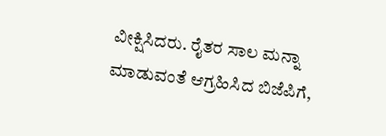ವೀಕ್ಷಿಸಿದರು. ರೈತರ ಸಾಲ ಮನ್ನಾ ಮಾಡುವಂತೆ ಆಗ್ರಹಿಸಿದ ಬಿಜೆಪಿಗೆ,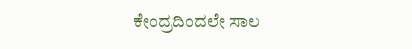ಕೇಂದ್ರದಿಂದಲೇ ಸಾಲ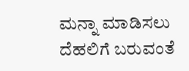ಮನ್ನಾ ಮಾಡಿಸಲು ದೆಹಲಿಗೆ ಬರುವಂತೆ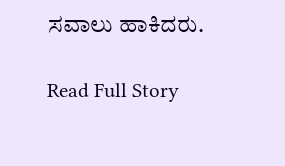ಸವಾಲು ಹಾಕಿದರು.

Read Full Story